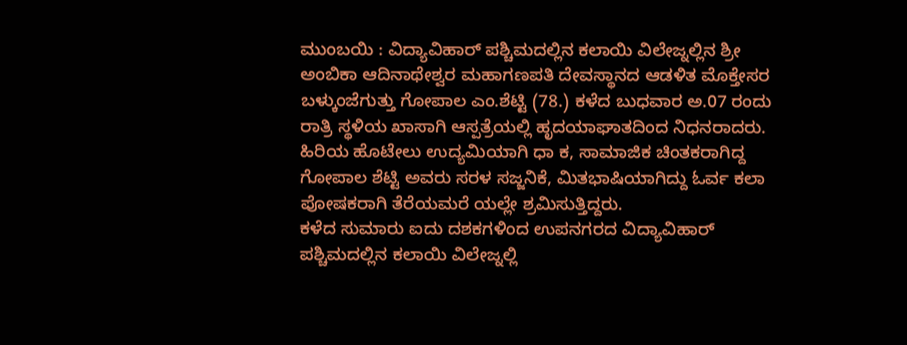ಮುಂಬಯಿ : ವಿದ್ಯಾವಿಹಾರ್ ಪಶ್ಚಿಮದಲ್ಲಿನ ಕಲಾಯಿ ವಿಲೇಜ್ನಲ್ಲಿನ ಶ್ರೀ ಅಂಬಿಕಾ ಆದಿನಾಥೇಶ್ವರ ಮಹಾಗಣಪತಿ ದೇವಸ್ಥಾನದ ಆಡಳಿತ ಮೊಕ್ತೇಸರ ಬಳ್ಕುಂಜೆಗುತ್ತು ಗೋಪಾಲ ಎಂ.ಶೆಟ್ಟಿ (78.) ಕಳೆದ ಬುಧವಾರ ಅ.07 ರಂದು ರಾತ್ರಿ ಸ್ಥಳಿಯ ಖಾಸಾಗಿ ಆಸ್ಪತ್ರೆಯಲ್ಲಿ ಹೃದಯಾಘಾತದಿಂದ ನಿಧನರಾದರು.
ಹಿರಿಯ ಹೊಟೇಲು ಉದ್ಯಮಿಯಾಗಿ ಧಾ ಕ, ಸಾಮಾಜಿಕ ಚಿಂತಕರಾಗಿದ್ದ ಗೋಪಾಲ ಶೆಟ್ಟಿ ಅವರು ಸರಳ ಸಜ್ಜನಿಕೆ, ಮಿತಭಾಷಿಯಾಗಿದ್ದು ಓರ್ವ ಕಲಾ ಪೋಷಕರಾಗಿ ತೆರೆಯಮರೆ ಯಲ್ಲೇ ಶ್ರಮಿಸುತ್ತಿದ್ದರು.
ಕಳೆದ ಸುಮಾರು ಐದು ದಶಕಗಳಿಂದ ಉಪನಗರದ ವಿದ್ಯಾವಿಹಾರ್ ಪಶ್ಚಿಮದಲ್ಲಿನ ಕಲಾಯಿ ವಿಲೇಜ್ನಲ್ಲಿ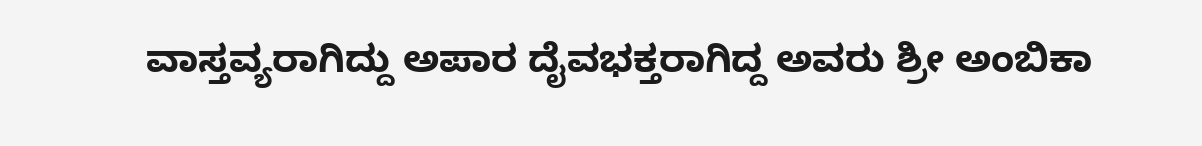ವಾಸ್ತವ್ಯರಾಗಿದ್ದು ಅಪಾರ ದೈವಭಕ್ತರಾಗಿದ್ದ ಅವರು ಶ್ರೀ ಅಂಬಿಕಾ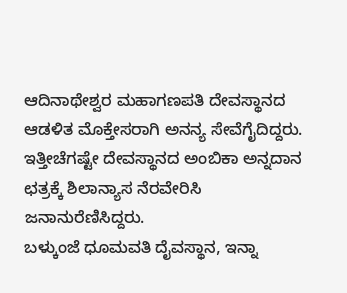ಆದಿನಾಥೇಶ್ವರ ಮಹಾಗಣಪತಿ ದೇವಸ್ಥಾನದ ಆಡಳಿತ ಮೊಕ್ತೇಸರಾಗಿ ಅನನ್ಯ ಸೇವೆಗೈದಿದ್ದರು. ಇತ್ತೀಚೆಗಷ್ಟೇ ದೇವಸ್ಥಾನದ ಅಂಬಿಕಾ ಅನ್ನದಾನ ಛತ್ರಕ್ಕೆ ಶಿಲಾನ್ಯಾಸ ನೆರವೇರಿಸಿ ಜನಾನುರೆಣಿಸಿದ್ದರು.
ಬಳ್ಕುಂಜೆ ಧೂಮವತಿ ದೈವಸ್ಥಾನ, ಇನ್ನಾ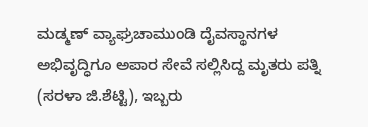ಮಡ್ಮಣ್ ವ್ಯಾಘ್ರಚಾಮುಂಡಿ ದೈವಸ್ಥಾನಗಳ ಅಭಿವೃದ್ಧಿಗೂ ಅಪಾರ ಸೇವೆ ಸಲ್ಲಿಸಿದ್ದ ಮೃತರು ಪತ್ನಿ (ಸರಳಾ ಜಿ.ಶೆಟ್ಟಿ), ಇಬ್ಬರು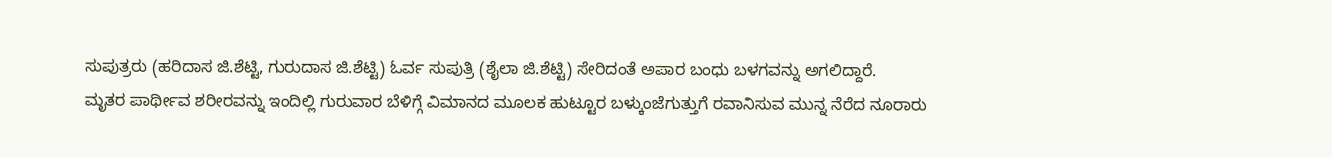ಸುಪುತ್ರರು (ಹರಿದಾಸ ಜಿ.ಶೆಟ್ಟಿ, ಗುರುದಾಸ ಜಿ.ಶೆಟ್ಟಿ) ಓರ್ವ ಸುಪುತ್ರಿ (ಶೈಲಾ ಜಿ.ಶೆಟ್ಟಿ) ಸೇರಿದಂತೆ ಅಪಾರ ಬಂಧು ಬಳಗವನ್ನು ಅಗಲಿದ್ದಾರೆ.
ಮೃತರ ಪಾರ್ಥೀವ ಶರೀರವನ್ನು ಇಂದಿಲ್ಲಿ ಗುರುವಾರ ಬೆಳಿಗ್ಗೆ ವಿಮಾನದ ಮೂಲಕ ಹುಟ್ಟೂರ ಬಳ್ಕುಂಜೆಗುತ್ತುಗೆ ರವಾನಿಸುವ ಮುನ್ನ ನೆರೆದ ನೂರಾರು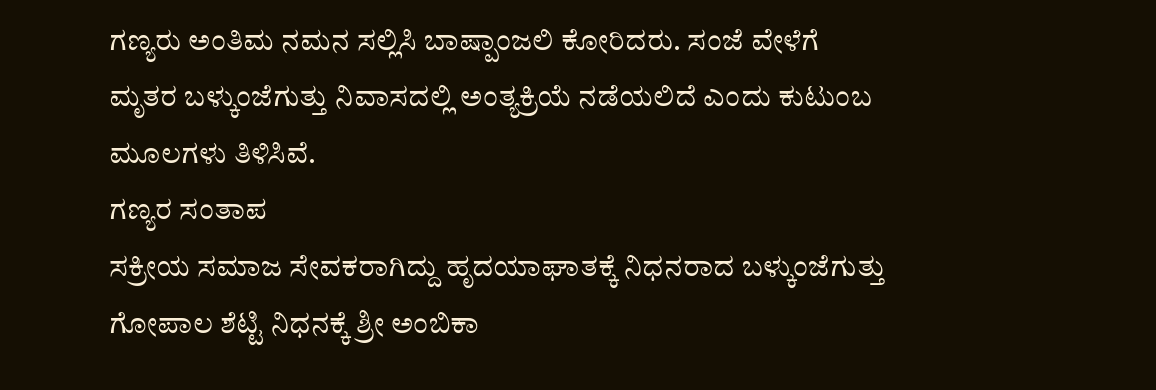ಗಣ್ಯರು ಅಂತಿಮ ನಮನ ಸಲ್ಲಿಸಿ ಬಾಷ್ಪಾಂಜಲಿ ಕೋರಿದರು. ಸಂಜೆ ವೇಳೆಗೆ ಮೃತರ ಬಳ್ಕುಂಜೆಗುತ್ತು ನಿವಾಸದಲ್ಲಿ ಅಂತ್ಯಕ್ರಿಯೆ ನಡೆಯಲಿದೆ ಎಂದು ಕುಟುಂಬ ಮೂಲಗಳು ತಿಳಿಸಿವೆ.
ಗಣ್ಯರ ಸಂತಾಪ
ಸಕ್ರೀಯ ಸಮಾಜ ಸೇವಕರಾಗಿದ್ದು ಹೃದಯಾಘಾತಕ್ಕೆ ನಿಧನರಾದ ಬಳ್ಕುಂಜೆಗುತ್ತು ಗೋಪಾಲ ಶೆಟ್ಟಿ ನಿಧನಕ್ಕೆ ಶ್ರೀ ಅಂಬಿಕಾ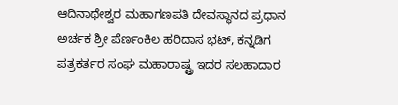ಆದಿನಾಥೇಶ್ವರ ಮಹಾಗಣಪತಿ ದೇವಸ್ಥಾನದ ಪ್ರಧಾನ ಅರ್ಚಕ ಶ್ರೀ ಪೆರ್ಣಂಕಿಲ ಹರಿದಾಸ ಭಟ್, ಕನ್ನಡಿಗ ಪತ್ರಕರ್ತರ ಸಂಘ ಮಹಾರಾಷ್ಟ್ರ ಇದರ ಸಲಹಾದಾರ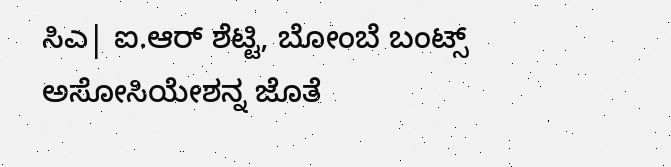ಸಿಎ| ಐ.ಆರ್ ಶೆಟ್ಟಿ, ಬೋಂಬೆ ಬಂಟ್ಸ್ ಅಸೋಸಿಯೇಶನ್ನ ಜೊತೆ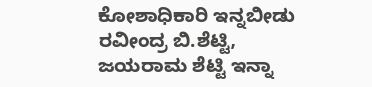ಕೋಶಾಧಿಕಾರಿ ಇನ್ನಬೀಡು ರವೀಂದ್ರ ಬಿ.ಶೆಟ್ಟಿ, ಜಯರಾಮ ಶೆಟ್ಟಿ ಇನ್ನಾ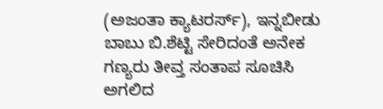(ಅಜಂತಾ ಕ್ಯಾಟರರ್ಸ್), ಇನ್ನಬೀಡು ಬಾಬು ಬಿ.ಶೆಟ್ಟಿ ಸೇರಿದಂತೆ ಅನೇಕ ಗಣ್ಯರು ತೀವ್ತ ಸಂತಾಪ ಸೂಚಿಸಿ ಅಗಲಿದ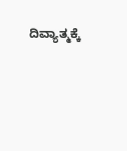ದಿವ್ಯಾತ್ಮಕ್ಕೆ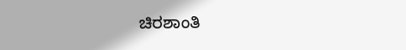ಚಿರಶಾಂತಿ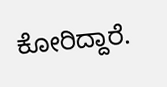ಕೋರಿದ್ದಾರೆ.